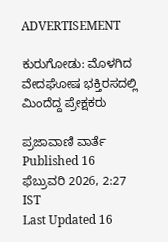ADVERTISEMENT

ಕುರುಗೋಡು: ಮೊಳಗಿದ ವೇದಘೋಷ ಭಕ್ತಿರಸದಲ್ಲಿ ಮಿಂದೆದ್ದ ಪ್ರೇಕ್ಷಕರು

ಪ್ರಜಾವಾಣಿ ವಾರ್ತೆ
Published 16 ಫೆಬ್ರುವರಿ 2026, 2:27 IST
Last Updated 16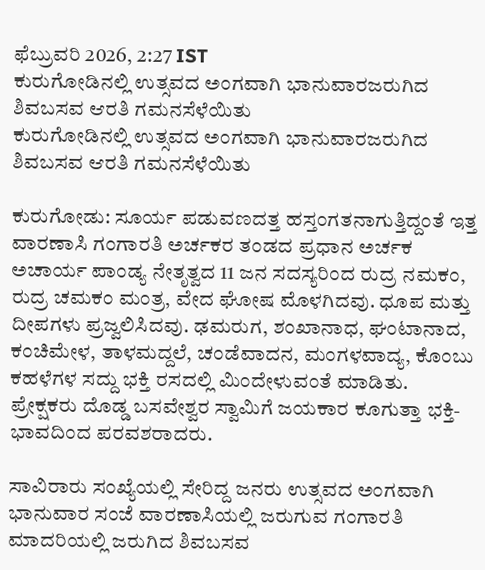ಫೆಬ್ರುವರಿ 2026, 2:27 IST
ಕುರುಗೋಡಿನಲ್ಲಿ ಉತ್ಸವದ ಅಂಗವಾಗಿ ಭಾನುವಾರಜರುಗಿದ ಶಿವಬಸವ ಆರತಿ ಗಮನಸೆಳೆಯಿತು
ಕುರುಗೋಡಿನಲ್ಲಿ ಉತ್ಸವದ ಅಂಗವಾಗಿ ಭಾನುವಾರಜರುಗಿದ ಶಿವಬಸವ ಆರತಿ ಗಮನಸೆಳೆಯಿತು

ಕುರುಗೋಡು: ಸೂರ್ಯ ಪಡುವಣದತ್ತ ಹಸ್ತಂಗತನಾಗುತ್ತಿದ್ದಂತೆ ಇತ್ತ ವಾರಣಾಸಿ ಗಂಗಾರತಿ ಅರ್ಚಕರ ತಂಡದ ಪ್ರಧಾನ ಅರ್ಚಕ ಅಚಾರ್ಯ ಪಾಂಡ್ಯ ನೇತೃತ್ವದ 11 ಜನ ಸದಸ್ಯರಿಂದ ರುದ್ರ ನಮಕಂ, ರುದ್ರ ಚಮಕಂ ಮಂತ್ರ, ವೇದ ಘೋಷ ಮೊಳಗಿದವು. ಧೂಪ ಮತ್ತು ದೀಪಗಳು ಪ್ರಜ್ವಲಿಸಿದವು. ಢಮರುಗ, ಶಂಖಾನಾಧ, ಘಂಟಾನಾದ, ಕಂಚಿಮೇಳ, ತಾಳಮದ್ದಲೆ, ಚಂಡೆವಾದನ, ಮಂಗಳವಾದ್ಯ, ಕೊಂಬು ಕಹಳೆಗಳ ಸದ್ದು ಭಕ್ತಿ ರಸದಲ್ಲಿ ಮಿಂದೇಳುವಂತೆ ಮಾಡಿತು. ಪ್ರೇಕ್ಷಕರು ದೊಡ್ಡ ಬಸವೇಶ್ವರ ಸ್ವಾಮಿಗೆ ಜಯಕಾರ ಕೂಗುತ್ತಾ ಭಕ್ತಿ-ಭಾವದಿಂದ ಪರವಶರಾದರು.

ಸಾವಿರಾರು ಸಂಖ್ಯೆಯಲ್ಲಿ ಸೇರಿದ್ದ ಜನರು ಉತ್ಸವದ ಅಂಗವಾಗಿ ಭಾನುವಾರ ಸಂಜೆ ವಾರಣಾಸಿಯಲ್ಲಿ ಜರುಗುವ ಗಂಗಾರತಿ ಮಾದರಿಯಲ್ಲಿ ಜರುಗಿದ ಶಿವಬಸವ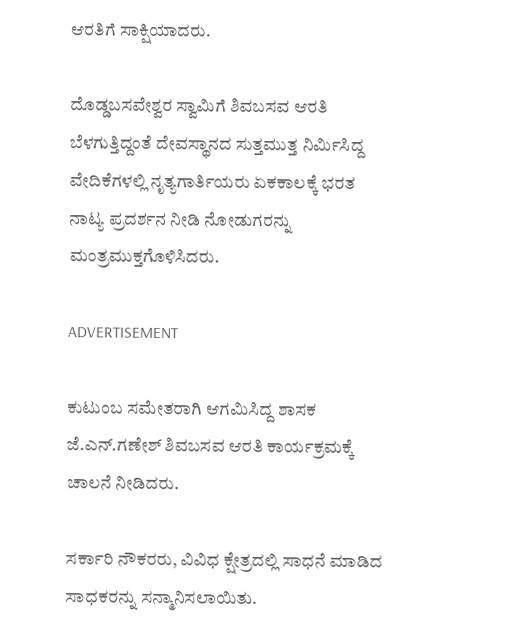ಆರತಿಗೆ ಸಾಕ್ಷಿಯಾದರು.

ದೊಡ್ಡಬಸವೇಶ್ವರ ಸ್ವಾಮಿಗೆ ಶಿವಬಸವ ಆರತಿ ಬೆಳಗುತ್ತಿದ್ದಂತೆ ದೇವಸ್ಥಾನದ ಸುತ್ತಮುತ್ತ ನಿರ್ಮಿಸಿದ್ದ ವೇದಿಕೆಗಳಲ್ಲಿ ನೃತ್ಯಗಾರ್ತಿಯರು ಏಕಕಾಲಕ್ಕೆ ಭರತ ನಾಟ್ಯ ಪ್ರದರ್ಶನ ನೀಡಿ ನೋಡುಗರನ್ನು ಮಂತ್ರಮುಕ್ತಗೊಳಿಸಿದರು.

ADVERTISEMENT

ಕುಟುಂಬ ಸಮೇತರಾಗಿ ಆಗಮಿಸಿದ್ದ ಶಾಸಕ ಜೆ.ಎನ್.ಗಣೇಶ್ ಶಿವಬಸವ ಆರತಿ ಕಾರ್ಯಕ್ರಮಕ್ಕೆ ಚಾಲನೆ ನೀಡಿದರು.

ಸರ್ಕಾರಿ ನೌಕರರು, ವಿವಿಧ ಕ್ಷೇತ್ರದಲ್ಲಿ ಸಾಧನೆ ಮಾಡಿದ ಸಾಧಕರನ್ನು ಸನ್ಮಾನಿಸಲಾಯಿತು.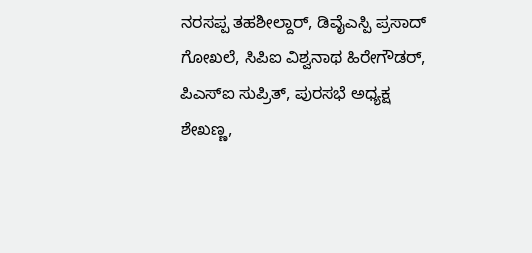ನರಸಪ್ಪ ತಹಶೀಲ್ದಾರ್, ಡಿವೈಎಸ್ಪಿ ಪ್ರಸಾದ್ ಗೋಖಲೆ, ಸಿಪಿಐ ವಿಶ್ವನಾಥ ಹಿರೇಗೌಡರ್, ಪಿಎಸ್‍ಐ ಸುಪ್ರಿತ್, ಪುರಸಭೆ ಅಧ್ಯಕ್ಷ ಶೇಖಣ್ಣ,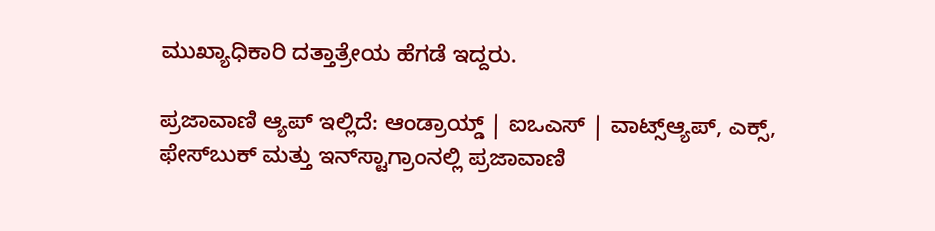ಮುಖ್ಯಾಧಿಕಾರಿ ದತ್ತಾತ್ರೇಯ ಹೆಗಡೆ ಇದ್ದರು.

ಪ್ರಜಾವಾಣಿ ಆ್ಯಪ್ ಇಲ್ಲಿದೆ: ಆಂಡ್ರಾಯ್ಡ್ | ಐಒಎಸ್ | ವಾಟ್ಸ್ಆ್ಯಪ್, ಎಕ್ಸ್, ಫೇಸ್‌ಬುಕ್ ಮತ್ತು ಇನ್‌ಸ್ಟಾಗ್ರಾಂನಲ್ಲಿ ಪ್ರಜಾವಾಣಿ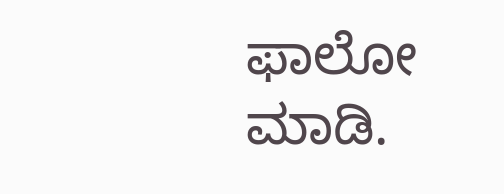ಫಾಲೋ ಮಾಡಿ.